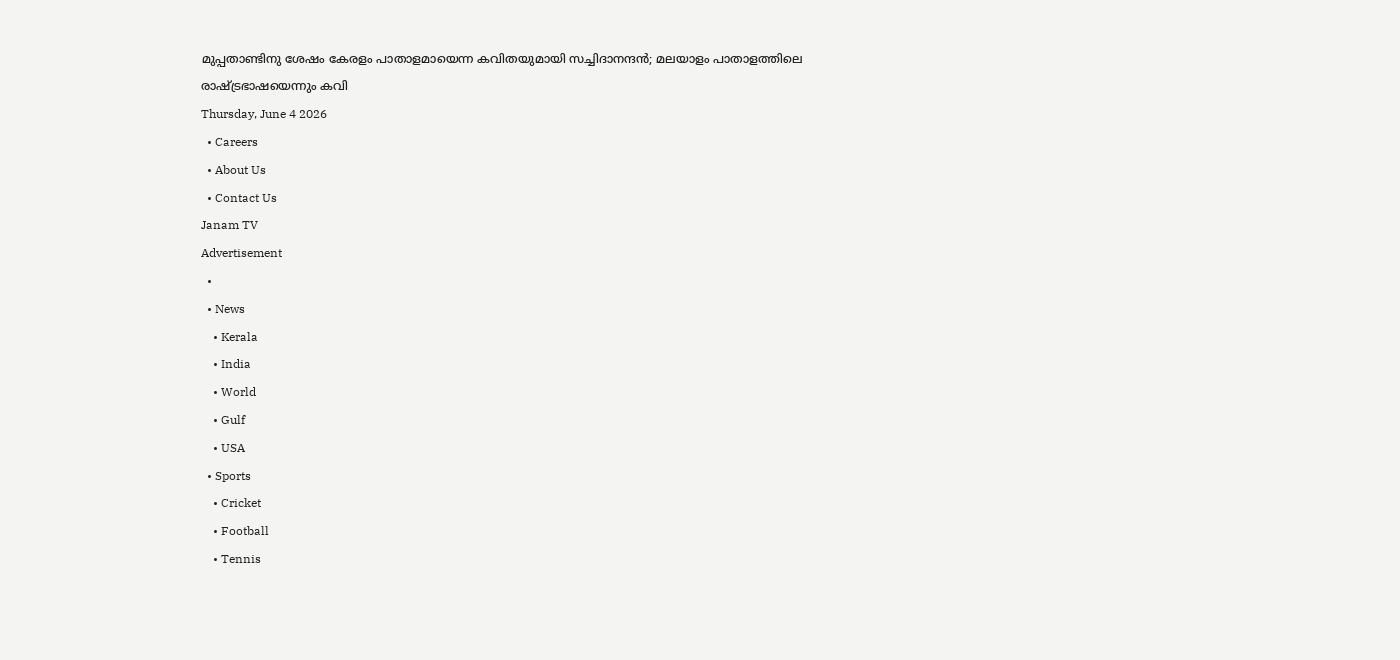മുപ്പതാണ്ടിനു ശേഷം കേരളം പാതാളമായെന്ന കവിതയുമായി സച്ചിദാനന്ദൻ; മലയാളം പാതാളത്തിലെ രാഷ്ട്രഭാഷയെന്നും കവി
Thursday, June 4 2026
  • Careers
  • About Us
  • Contact Us
Janam TV
Advertisement
  •
  • News
    • Kerala
    • India
    • World
    • Gulf
    • USA
  • Sports
    • Cricket
    • Football
    • Tennis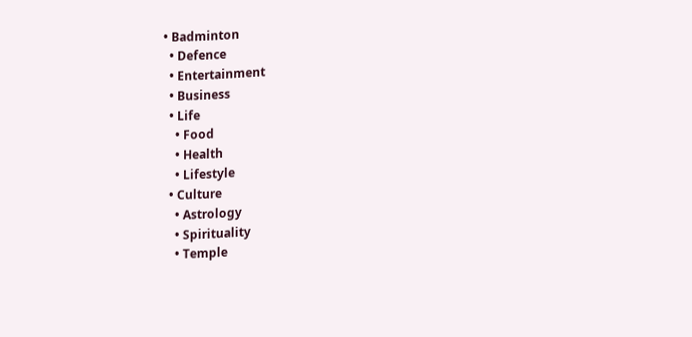• Badminton
  • Defence
  • Entertainment
  • Business
  • Life
    • Food
    • Health
    • Lifestyle
  • Culture
    • Astrology
    • Spirituality
    • Temple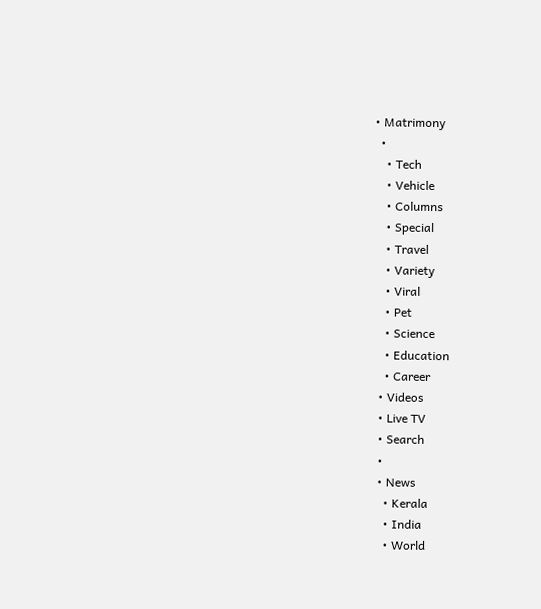• Matrimony
  •
    • Tech
    • Vehicle
    • Columns
    • Special
    • Travel
    • Variety
    • Viral
    • Pet
    • Science
    • Education
    • Career
  • Videos
  • Live TV
  • Search
  •
  • News
    • Kerala
    • India
    • World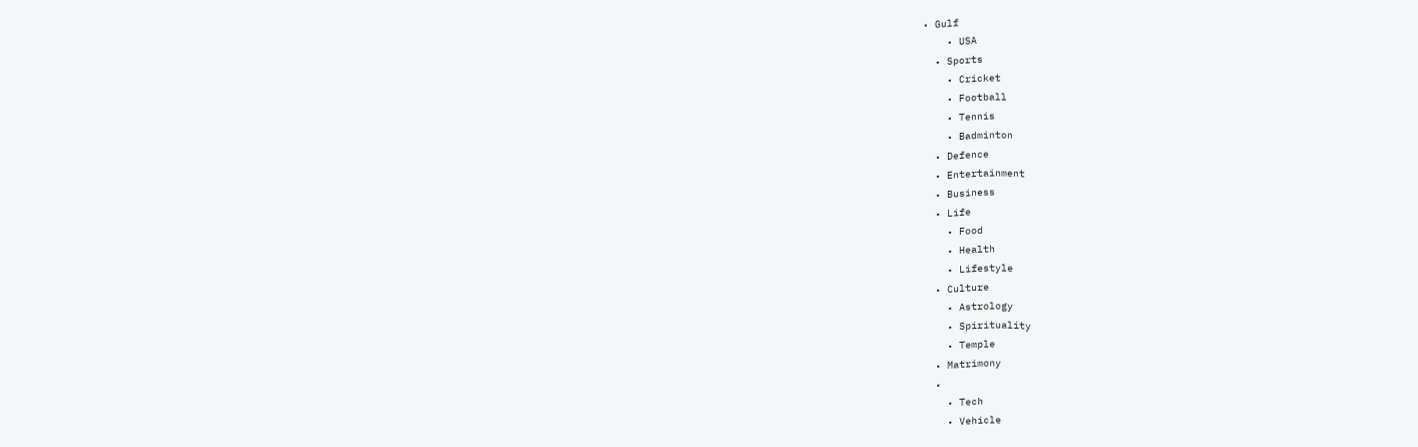• Gulf
    • USA
  • Sports
    • Cricket
    • Football
    • Tennis
    • Badminton
  • Defence
  • Entertainment
  • Business
  • Life
    • Food
    • Health
    • Lifestyle
  • Culture
    • Astrology
    • Spirituality
    • Temple
  • Matrimony
  •
    • Tech
    • Vehicle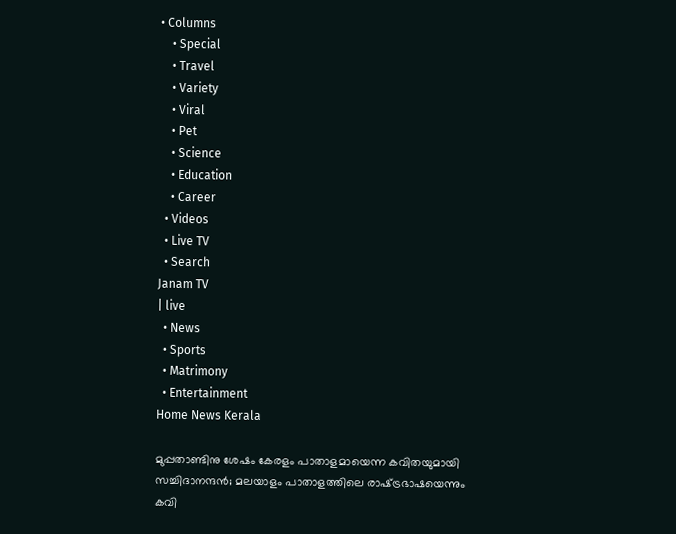• Columns
    • Special
    • Travel
    • Variety
    • Viral
    • Pet
    • Science
    • Education
    • Career
  • Videos
  • Live TV
  • Search
Janam TV
| live
  • News
  • Sports
  • Matrimony
  • Entertainment
Home News Kerala

മുപ്പതാണ്ടിനു ശേഷം കേരളം പാതാളമായെന്ന കവിതയുമായി സച്ചിദാനന്ദൻ; മലയാളം പാതാളത്തിലെ രാഷ്‌ട്രഭാഷയെന്നും കവി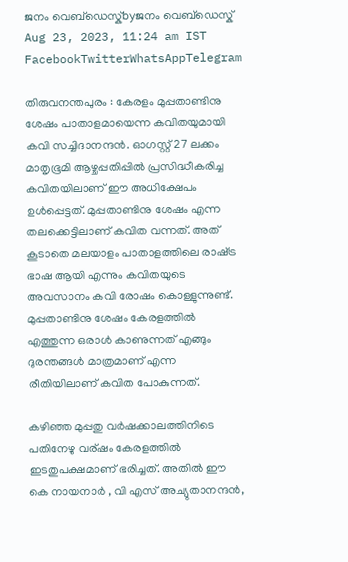ജനം വെബ്‌ഡെസ്ക്byജനം വെബ്‌ഡെസ്ക്
Aug 23, 2023, 11:24 am IST
FacebookTwitterWhatsAppTelegram

തിരുവനന്തപുരം : കേരളം മുപ്പതാണ്ടിനു ശേഷം പാതാളമായെന്ന കവിതയുമായി കവി സച്ചിദാനന്ദൻ. ഓഗസ്റ്റ് 27 ലക്കം മാതൃഭൂമി ആഴ്ചപ്പതിപ്പിൽ പ്രസിദ്ധീകരിച്ച കവിതയിലാണ് ഈ അധിക്ഷേപം ഉൾപ്പെട്ടത്. മുപ്പതാണ്ടിനു ശേഷം എന്ന തലക്കെട്ടിലാണ് കവിത വന്നത്. അത് കൂടാതെ മലയാളം പാതാളത്തിലെ രാഷ്‌ട്ര ഭാഷ ആയി എന്നും കവിതയുടെ അവസാനം കവി രോഷം കൊള്ളുന്നുണ്ട്.
മുപ്പതാണ്ടിനു ശേഷം കേരളത്തിൽ എത്തുന്ന ഒരാൾ കാണുന്നത് എങ്ങും ദുരന്തങ്ങൾ മാത്രമാണ് എന്ന രീതിയിലാണ് കവിത പോകുന്നത്.

കഴിഞ്ഞ മുപ്പതു വർഷക്കാലത്തിനിടെ പതിനേഴു വര്ഷം കേരളത്തിൽ ഇടതുപക്ഷമാണ് ഭരിച്ചത്. അതിൽ ഈ കെ നായനാർ , വി എസ് അച്യുതാനന്ദൻ,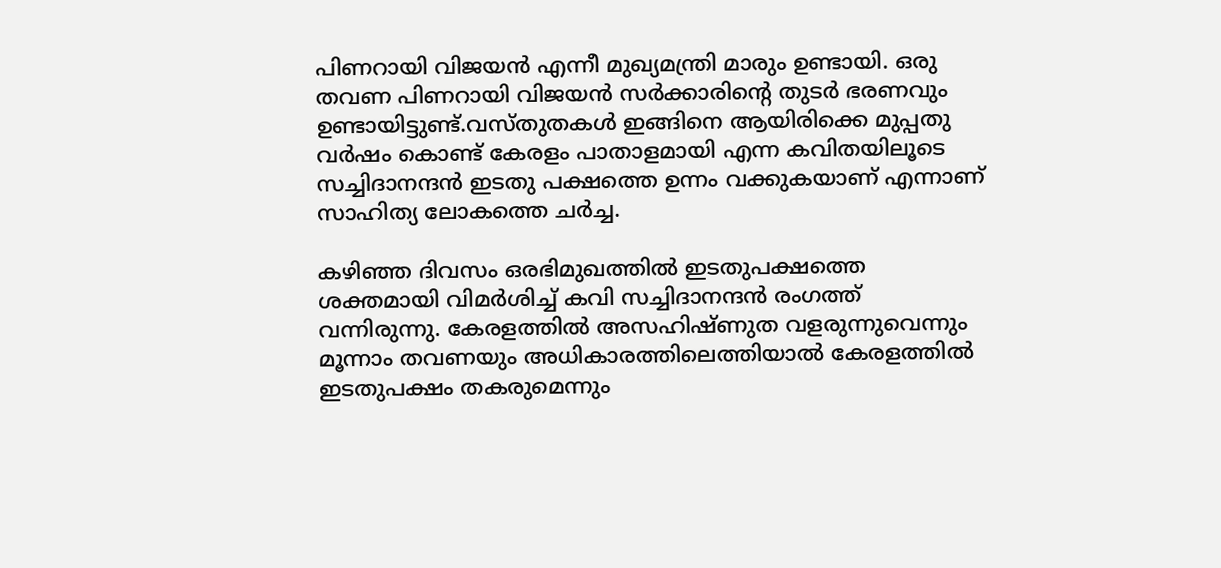പിണറായി വിജയൻ എന്നീ മുഖ്യമന്ത്രി മാരും ഉണ്ടായി. ഒരു തവണ പിണറായി വിജയൻ സർക്കാരിന്റെ തുടർ ഭരണവും ഉണ്ടായിട്ടുണ്ട്.വസ്തുതകൾ ഇങ്ങിനെ ആയിരിക്കെ മുപ്പതു വർഷം കൊണ്ട് കേരളം പാതാളമായി എന്ന കവിതയിലൂടെ സച്ചിദാനന്ദൻ ഇടതു പക്ഷത്തെ ഉന്നം വക്കുകയാണ് എന്നാണ് സാഹിത്യ ലോകത്തെ ചർച്ച.

കഴിഞ്ഞ ദിവസം ഒരഭിമുഖത്തിൽ ഇടതുപക്ഷത്തെ ശക്തമായി വിമർശിച്ച് കവി സച്ചിദാനന്ദൻ രംഗത്ത് വന്നിരുന്നു. കേരളത്തില്‍ അസഹിഷ്ണുത വളരുന്നുവെന്നും മൂന്നാം തവണയും അധികാരത്തിലെത്തിയാല്‍ കേരളത്തില്‍ ഇടതുപക്ഷം തകരുമെന്നും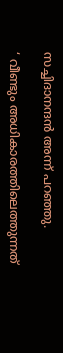സച്ചിദാനന്ദൻ അന്ന് പറഞ്ഞു.

‘ വീണ്ടും അധികാരത്തിലെത്തുന്നത്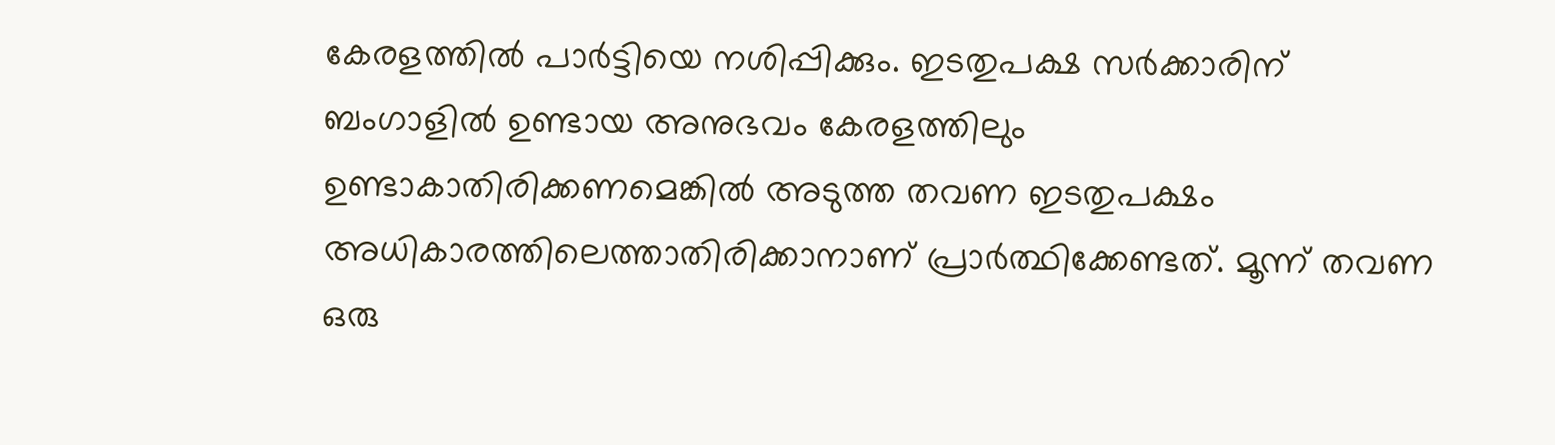കേരളത്തിൽ പാർട്ടിയെ നശിപ്പിക്കും. ഇടതുപക്ഷ സര്‍ക്കാരിന് ബംഗാളില്‍ ഉണ്ടായ അനുഭവം കേരളത്തിലും ഉണ്ടാകാതിരിക്കണമെങ്കില്‍ അടുത്ത തവണ ഇടതുപക്ഷം അധികാരത്തിലെത്താതിരിക്കാനാണ് പ്രാര്‍ത്ഥിക്കേണ്ടത്. മൂന്ന് തവണ ഒരു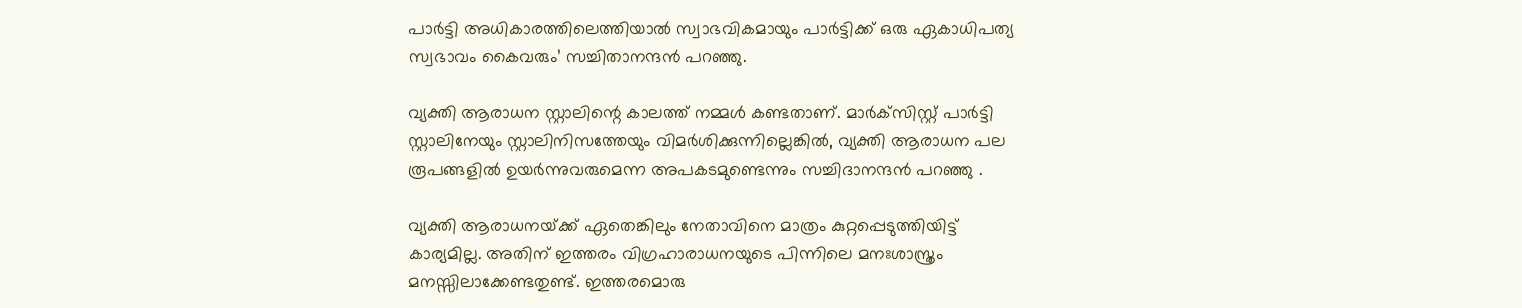പാര്‍ട്ടി അധികാരത്തിലെത്തിയാല്‍ സ്വാഭവികമായും പാര്‍ട്ടിക്ക് ഒരു ഏകാധിപത്യ സ്വഭാവം കൈവരും’ സച്ചിതാനന്ദൻ പറഞ്ഞു.

വ്യക്തി ആരാധന സ്റ്റാലിന്റെ കാലത്ത് നമ്മള്‍ കണ്ടതാണ്. മാര്‍ക്‌സിസ്റ്റ് പാര്‍ട്ടി സ്റ്റാലിനേയും സ്റ്റാലിനിസത്തേയും വിമര്‍ശിക്കുന്നില്ലെങ്കില്‍, വ്യക്തി ആരാധന പല രൂപങ്ങളില്‍ ഉയര്‍ന്നുവരുമെന്ന അപകടമുണ്ടെന്നും സച്ചിദാനന്ദന്‍ പറഞ്ഞു .

വ്യക്തി ആരാധനയ്‌ക്ക് ഏതെങ്കിലും നേതാവിനെ മാത്രം കുറ്റപ്പെടുത്തിയിട്ട് കാര്യമില്ല. അതിന് ഇത്തരം വിഗ്രഹാരാധനയുടെ പിന്നിലെ മനഃശാസ്ത്രം മനസ്സിലാക്കേണ്ടതുണ്ട്. ഇത്തരമൊരു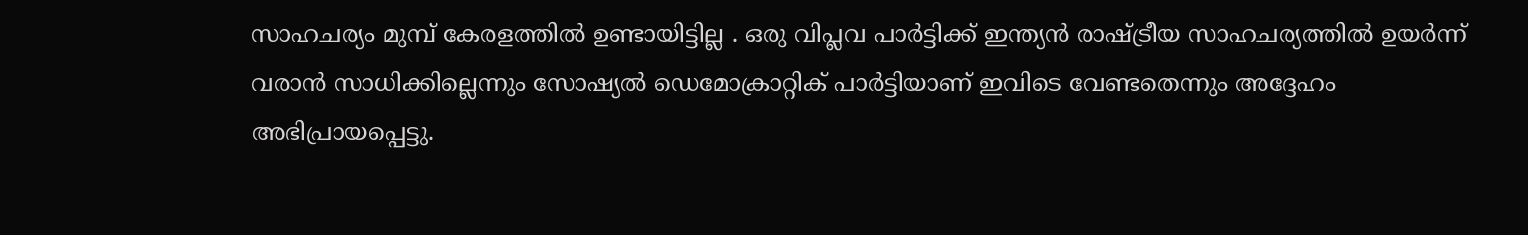സാഹചര്യം മുമ്പ് കേരളത്തില്‍ ഉണ്ടായിട്ടില്ല . ഒരു വിപ്ലവ പാര്‍ട്ടിക്ക് ഇന്ത്യന്‍ രാഷ്‌ട്രീയ സാഹചര്യത്തില്‍ ഉയര്‍ന്ന് വരാന്‍ സാധിക്കില്ലെന്നും സോഷ്യല്‍ ഡെമോക്രാറ്റിക് പാര്‍ട്ടിയാണ് ഇവിടെ വേണ്ടതെന്നും അദ്ദേഹം അഭിപ്രായപ്പെട്ടു.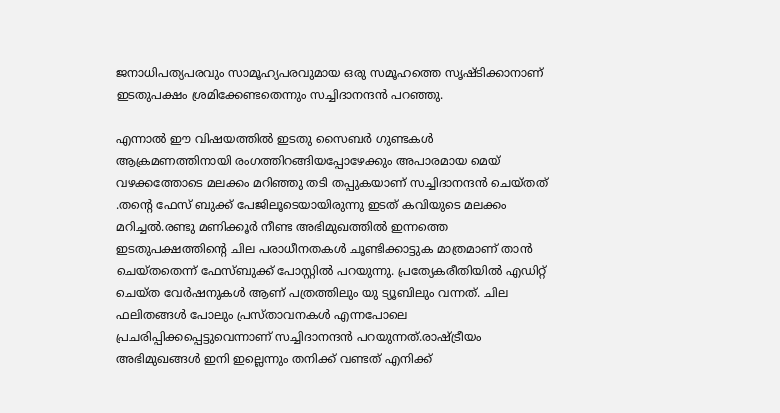ജനാധിപത്യപരവും സാമൂഹ്യപരവുമായ ഒരു സമൂഹത്തെ സൃഷ്ടിക്കാനാണ് ഇടതുപക്ഷം ശ്രമിക്കേണ്ടതെന്നും സച്ചിദാനന്ദൻ പറഞ്ഞു.

എന്നാൽ ഈ വിഷയത്തിൽ ഇടതു സൈബർ ഗുണ്ടകൾ ആക്രമണത്തിനായി രംഗത്തിറങ്ങിയപ്പോഴേക്കും അപാരമായ മെയ് വഴക്കത്തോടെ മലക്കം മറിഞ്ഞു തടി തപ്പുകയാണ് സച്ചിദാനന്ദൻ ചെയ്തത് .തന്റെ ഫേസ് ബുക്ക് പേജിലൂടെയായിരുന്നു ഇടത് കവിയുടെ മലക്കം മറിച്ചൽ.രണ്ടു മണിക്കൂർ നീണ്ട അഭിമുഖത്തിൽ ഇന്നത്തെ ഇടതുപക്ഷത്തിന്റെ ചില പരാധീനതകൾ ചൂണ്ടിക്കാട്ടുക മാത്രമാണ് താൻ ചെയ്തതെന്ന് ഫേസ്ബുക്ക് പോസ്റ്റിൽ പറയുന്നു. പ്രത്യേകരീതിയിൽ എഡിറ്റ് ചെയ്ത വേർഷനുകൾ ആണ് പത്രത്തിലും യു ട്യൂബിലും വന്നത്. ചില ഫലിതങ്ങൾ പോലും പ്രസ്താവനകൾ എന്നപോലെ പ്രചരിപ്പിക്കപ്പെട്ടുവെന്നാണ് സച്ചിദാനന്ദൻ പറയുന്നത്.രാഷ്‌ട്രീയം അഭിമുഖങ്ങൾ ഇനി ഇല്ലെന്നും തനിക്ക് വണ്ടത് എനിക്ക്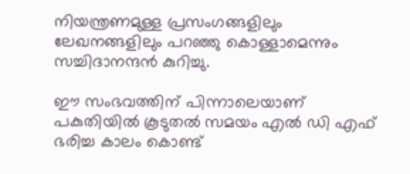നിയന്ത്രണമുള്ള പ്രസംഗങ്ങളിലും ലേഖനങ്ങളിലും പറഞ്ഞു കൊള്ളാമെന്നും സച്ചിദാനന്ദൻ കുറിച്ചു.

ഈ സംഭവത്തിന് പിന്നാലെയാണ് പകുതിയിൽ കൂടുതൽ സമയം എൽ ഡി എഫ് ഭരിച്ച കാലം കൊണ്ട്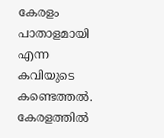കേരളം പാതാളമായി എന്ന കവിയുടെ കണ്ടെത്തൽ. കേരളത്തിൽ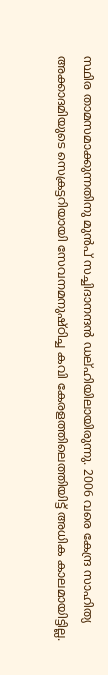സ്ഥിര താമസമാക്കുന്നതിനു മുൻപ് സച്ചിദാനന്ദൻ ഡല്ഹിയിലായിരുന്നു. 2006 വരെ കേന്ദ്ര സാഹിത്യ അക്കാദമിയുടെ സെക്രട്ടറിയായി സേവനമനുഷ്ഠിച്ച കവി കേരളത്തിലെത്തിയിട്ട് അധിക കാലമായിട്ടില്ല.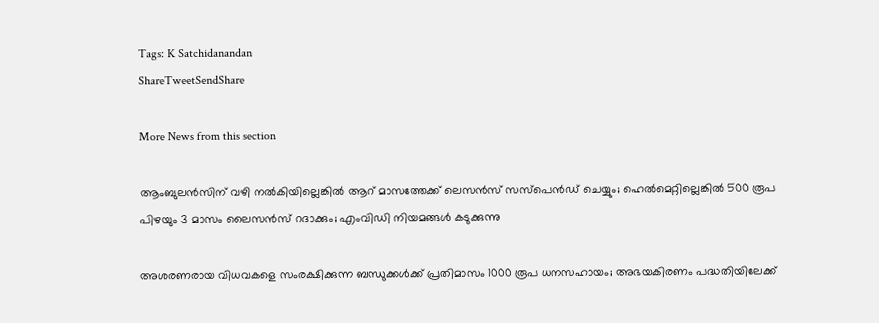Tags: K Satchidanandan
ShareTweetSendShare

More News from this section

ആംബുലന്‍സിന് വഴി നല്‍കിയില്ലെങ്കിൽ ആറ് മാസത്തേക്ക് ലെസൻസ് സസ്പെൻഡ് ചെയ്യും; ഹെൽമെറ്റില്ലെങ്കിൽ 500 രൂപ പിഴയും 3 മാസം ലൈസൻസ് റദാക്കും; എംവിഡി നിയമങ്ങൾ കടുക്കുന്നു

അശരണരായ വിധവകളെ സംരക്ഷിക്കുന്ന ബന്ധുക്കൾക്ക് പ്രതിമാസം 1000 രൂപ ധനസഹായം; അഭയകിരണം പദ്ധതിയിലേക്ക്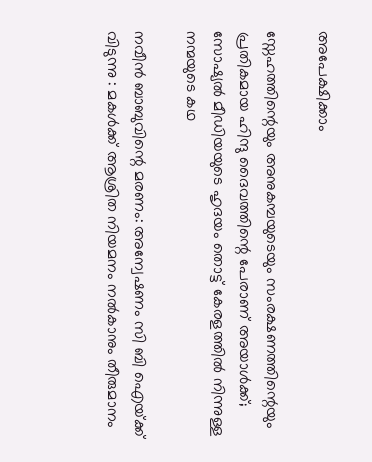അപേക്ഷിക്കാം

സ്നേഹത്തിന്റെയും അനുകമ്പയുടെയും സംരക്ഷണത്തിന്റെയും പ്രതികമായ ഹിന്ദു ദൈവത്തിന്റെ പേരാണ് അയാൾക്ക്; സോഷ്യൽ മീഡിയയുടെ ഹൃദയം തൊട്ട് കേരളത്തിൽ നിന്നുള്ള നന്മയുടെ കഥ

നവീന്‍ ബാബുവിന്റെ മരണം: അന്വേഷണം സി ബി ഐയ്‌ക്ക് വിടുന്നു : മകള്‍ക്ക് ആശ്രിത നിയമനം നല്‍കാനും തീരുമാനം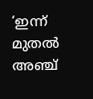‘ഇന്ന് മുതൽ അഞ്ച്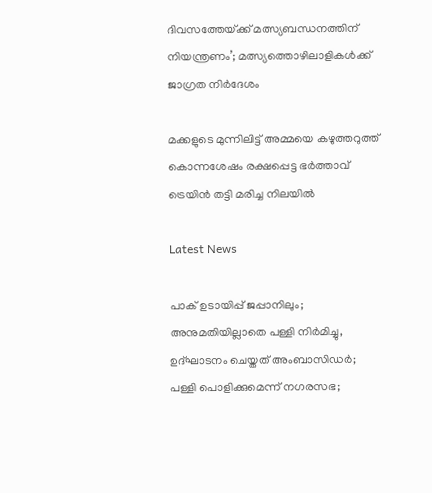ദിവസത്തേയ്‌ക്ക് മത്സ്യബന്ധനത്തിന് നിയന്ത്രണം’; മത്സ്യത്തൊഴിലാളികൾക്ക് ജാഗ്രത നിർദേശം

മക്കളുടെ മുന്നിലിട്ട് അമ്മയെ കഴുത്തറുത്ത് കൊന്നശേഷം രക്ഷപ്പെട്ട ഭര്‍ത്താവ് ട്രെയിന്‍ തട്ടി മരിച്ച നിലയില്‍

Latest News

പാക് ഉടായിപ്പ് ജപ്പാനിലും; അനുമതിയില്ലാതെ പള്ളി നിർമിച്ചു, ഉദ്ഘാടനം ചെയ്തത് അംബാസിഡർ; പള്ളി പൊളിക്കുമെന്ന് നഗരസഭ;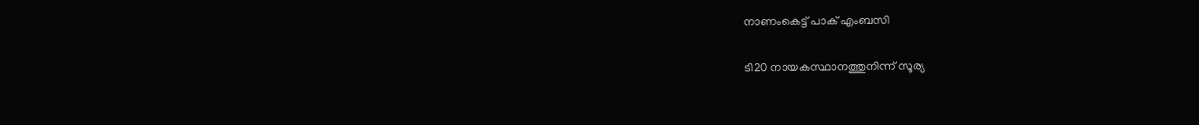നാണംകെട്ട് പാക് എംബസി

ടി20 നായകസ്ഥാനത്തുനിന്ന് സൂര്യ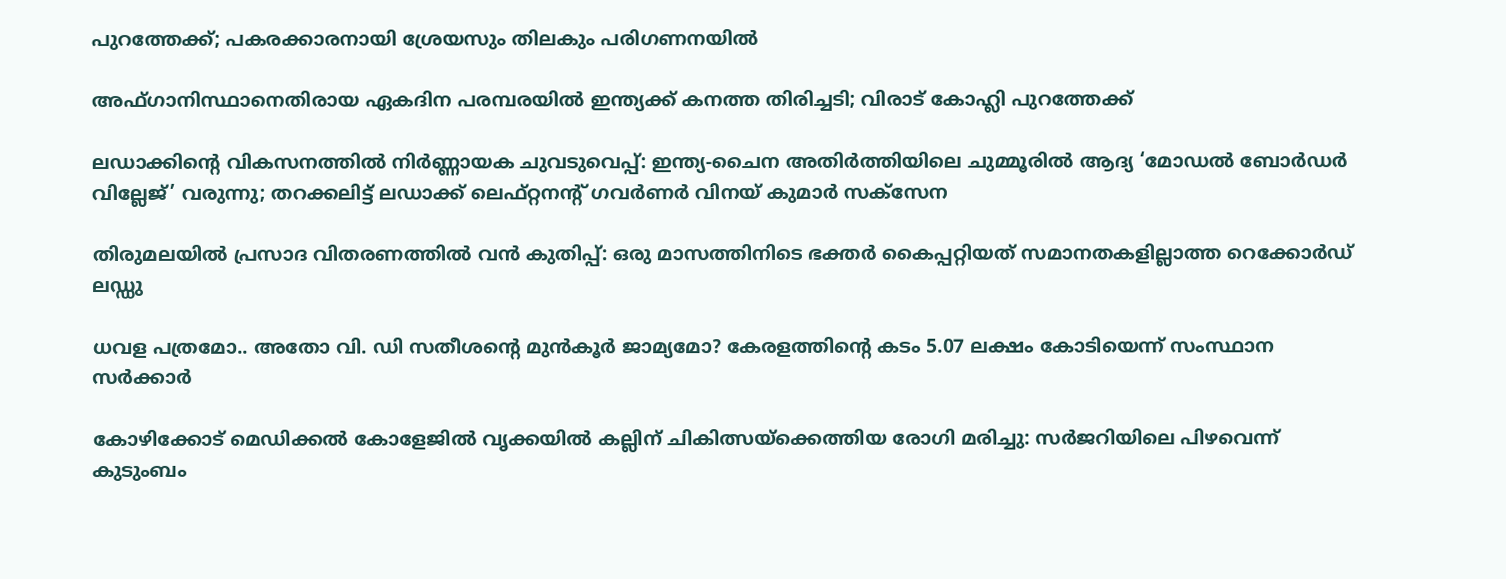പുറത്തേക്ക്; പകരക്കാരനായി ശ്രേയസും തിലകും പരിഗണനയില്‍

അഫ്ഗാനിസ്ഥാനെതിരായ ഏകദിന പരമ്പരയില്‍ ഇന്ത്യക്ക് കനത്ത തിരിച്ചടി; വിരാട് കോഹ്ലി പുറത്തേക്ക്

ലഡാക്കിന്റെ വികസനത്തില്‍ നിര്‍ണ്ണായക ചുവടുവെപ്പ്: ഇന്ത്യ-ചൈന അതിര്‍ത്തിയിലെ ചുമ്മൂരില്‍ ആദ്യ ‘മോഡല്‍ ബോര്‍ഡര്‍ വില്ലേജ്’ വരുന്നു; തറക്കലിട്ട് ലഡാക്ക് ലെഫ്റ്റനന്റ് ഗവര്‍ണര്‍ വിനയ് കുമാര്‍ സക്‌സേന

തിരുമലയില്‍ പ്രസാദ വിതരണത്തില്‍ വന്‍ കുതിപ്പ്: ഒരു മാസത്തിനിടെ ഭക്തര്‍ കൈപ്പറ്റിയത് സമാനതകളില്ലാത്ത റെക്കോര്‍ഡ് ലഡ്ഡു

ധവള പത്രമോ.. അതോ വി. ഡി സതീശന്റെ മുൻകൂർ ജാമ്യമോ? കേരളത്തിന്റെ കടം 5.07 ലക്ഷം കോടിയെന്ന് സംസ്ഥാന സർക്കാർ

കോഴിക്കോട് മെഡിക്കല്‍ കോളേജില്‍ വൃക്കയിൽ കല്ലിന് ചികിത്സയ്‌ക്കെത്തിയ രോഗി മരിച്ചു: സര്‍ജറിയിലെ പിഴവെന്ന് കുടുംബം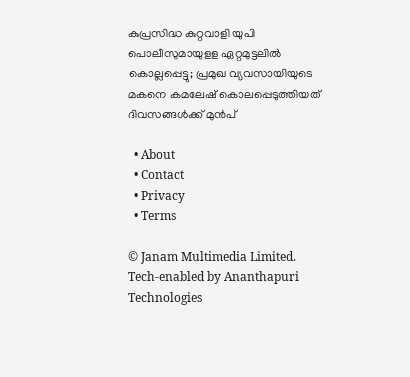കുപ്രസിദ്ധ കുറ്റവാളി യുപി പൊലീസുമായുളള ഏറ്റമുട്ടലിൽ കൊല്ലപ്പെട്ടു; പ്രമുഖ വ്യവസായിയുടെ മകനെ കമലേഷ് കൊലപ്പെടുത്തിയത് ദിവസങ്ങൾക്ക് മുൻപ്

  • About
  • Contact
  • Privacy
  • Terms

© Janam Multimedia Limited.
Tech-enabled by Ananthapuri Technologies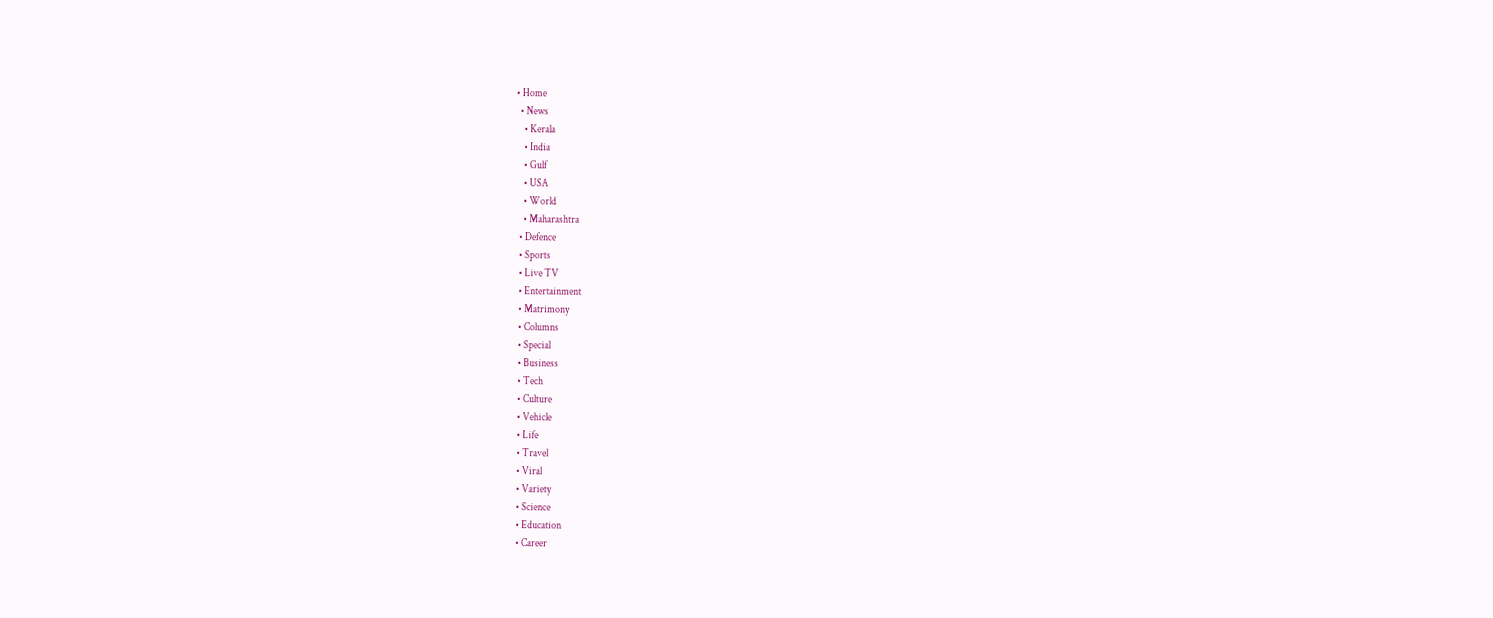• Home
  • News
    • Kerala
    • India
    • Gulf
    • USA
    • World
    • Maharashtra
  • Defence
  • Sports
  • Live TV
  • Entertainment
  • Matrimony
  • Columns
  • Special
  • Business
  • Tech
  • Culture
  • Vehicle
  • Life
  • Travel
  • Viral
  • Variety
  • Science
  • Education
  • Career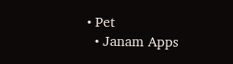• Pet
  • Janam Apps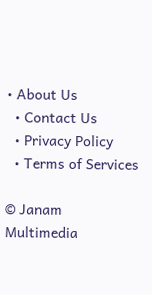• About Us
  • Contact Us
  • Privacy Policy
  • Terms of Services

© Janam Multimedia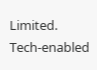Limited.
Tech-enabled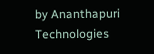by Ananthapuri Technologies